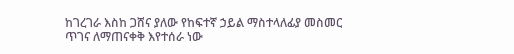ከገረገራ እስከ ጋሸና ያለው የከፍተኛ ኃይል ማስተላለፊያ መስመር ጥገና ለማጠናቀቅ እየተሰራ ነው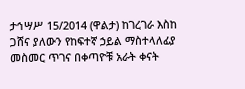ታኅሣሥ 15/2014 (ዋልታ) ከገረገራ እስከ ጋሸና ያለውን የከፍተኛ ኃይል ማስተላለፊያ መስመር ጥገና በቀጣዮቹ አራት ቀናት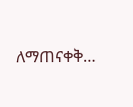ለማጠናቀቅ…